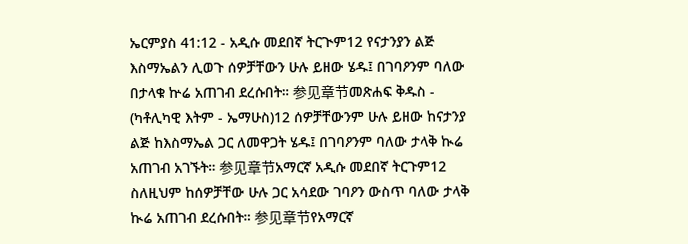ኤርምያስ 41:12 - አዲሱ መደበኛ ትርጒም12 የናታንያን ልጅ እስማኤልን ሊወጉ ሰዎቻቸውን ሁሉ ይዘው ሄዱ፤ በገባዖንም ባለው በታላቁ ኵሬ አጠገብ ደረሱበት። 参见章节መጽሐፍ ቅዱስ - (ካቶሊካዊ እትም - ኤማሁስ)12 ሰዎቻቸውንም ሁሉ ይዘው ከናታንያ ልጅ ከእስማኤል ጋር ለመዋጋት ሄዱ፤ በገባዖንም ባለው ታላቅ ኲሬ አጠገብ አገኙት። 参见章节አማርኛ አዲሱ መደበኛ ትርጉም12 ስለዚህም ከሰዎቻቸው ሁሉ ጋር አሳደው ገባዖን ውስጥ ባለው ታላቅ ኲሬ አጠገብ ደረሱበት። 参见章节የአማርኛ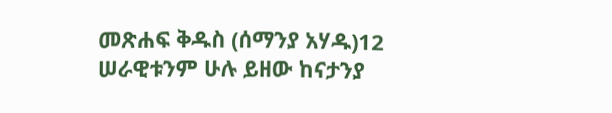መጽሐፍ ቅዱስ (ሰማንያ አሃዱ)12 ሠራዊቱንም ሁሉ ይዘው ከናታንያ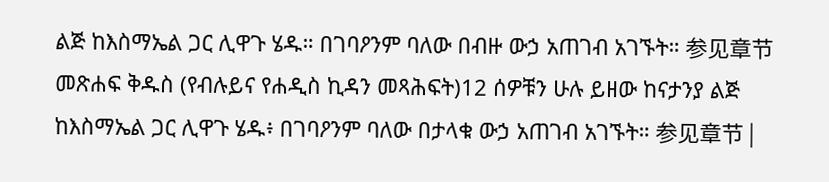ልጅ ከእስማኤል ጋር ሊዋጉ ሄዱ። በገባዖንም ባለው በብዙ ውኃ አጠገብ አገኙት። 参见章节መጽሐፍ ቅዱስ (የብሉይና የሐዲስ ኪዳን መጻሕፍት)12 ሰዎቹን ሁሉ ይዘው ከናታንያ ልጅ ከእስማኤል ጋር ሊዋጉ ሄዱ፥ በገባዖንም ባለው በታላቁ ውኃ አጠገብ አገኙት። 参见章节 |